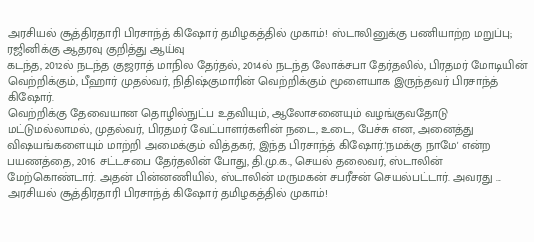அரசியல் சூத்திரதாரி பிரசாந்த் கிஷோர் தமிழகத்தில் முகாம்! ஸ்டாலினுக்கு பணியாற்ற மறுப்பு; ரஜினிக்கு ஆதரவு குறித்து ஆய்வு
கடந்த, 2012ல் நடந்த குஜராத் மாநில தேர்தல், 2014ல் நடந்த லோக்சபா தேர்தலில், பிரதமர் மோடியின் வெற்றிக்கும், பீஹார் முதல்வர், நிதிஷ்குமாரின் வெற்றிக்கும் மூளையாக இருந்தவர் பிரசாந்த் கிஷோர்.
வெற்றிக்கு தேவையான தொழில்நுட்ப உதவியும், ஆலோசனையும் வழங்குவதோடு மட்டுமல்லாமல், முதல்வர், பிரதமர் வேட்பாளர்களின் நடை, உடை, பேச்சு என, அனைத்து விஷயங்களையும் மாற்றி அமைக்கும் வித்தகர், இந்த பிரசாந்த் கிஷோர்.'நமக்கு நாமே' என்ற பயணத்தை, 2016 சட்டசபை தேர்தலின் போது, தி.மு.க., செயல் தலைவர், ஸ்டாலின் மேற்கொண்டார். அதன் பின்னணியில், ஸ்டாலின் மருமகன் சபரீசன் செயல்பட்டார். அவரது ...
அரசியல் சூத்திரதாரி பிரசாந்த் கிஷோர் தமிழகத்தில் முகாம்!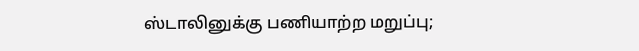ஸ்டாலினுக்கு பணியாற்ற மறுப்பு;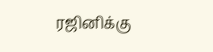ரஜினிக்கு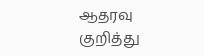ஆதரவு குறித்து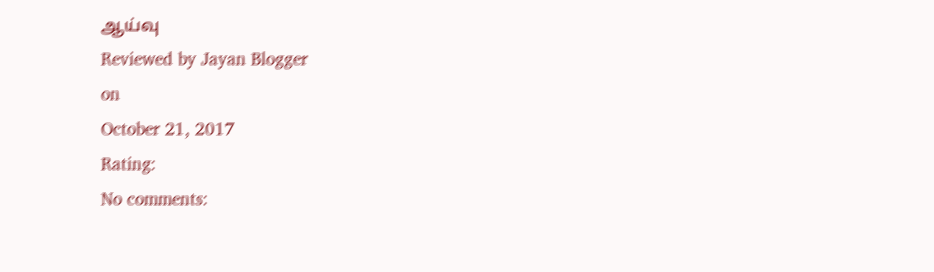ஆய்வு
Reviewed by Jayan Blogger
on
October 21, 2017
Rating:
No comments: